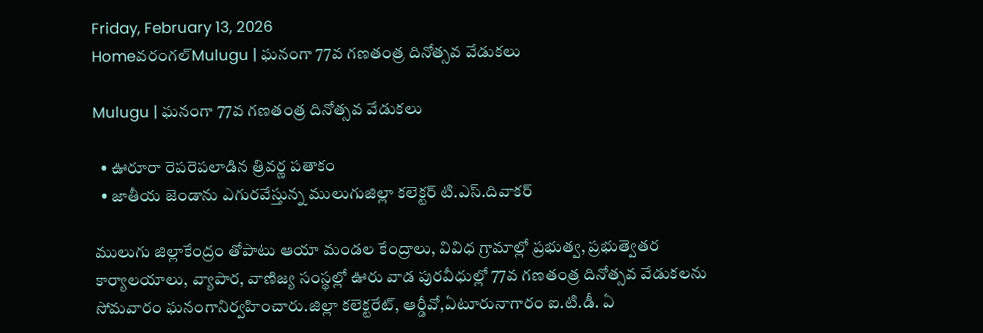Friday, February 13, 2026
Homeవరంగల్‌Mulugu | ఘనంగా 77వ గణతంత్ర దినోత్సవ వేడుకలు

Mulugu | ఘనంగా 77వ గణతంత్ర దినోత్సవ వేడుకలు

  • ఊరూరా రెపరెపలాడిన త్రివర్ణ పతాకం
  • జాతీయ జెండాను ఎగురవేస్తున్న ములుగుజిల్లా కలెక్టర్ టి.ఎస్.దివాకర్

ములుగు జిల్లాకేంద్రం తోపాటు ఆయా మండల కేంద్రాలు, వివిధ గ్రామాల్లో ప్రభుత్వ, ప్రభుత్వెతర కార్యాలయాలు, వ్యాపార, వాణిజ్య సంస్థల్లో ఊరు వాడ పురవీధుల్లో 77వ గణతంత్ర దినోత్సవ వేడుకలను సోమవారం ఘనంగానిర్వహించారు.జిల్లా కలెక్టరేట్, ఆర్డీవో,ఏటూరునాగారం ఐ.టి.డీ. ఏ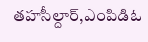తహసీల్దార్,ఎంపిడిఓ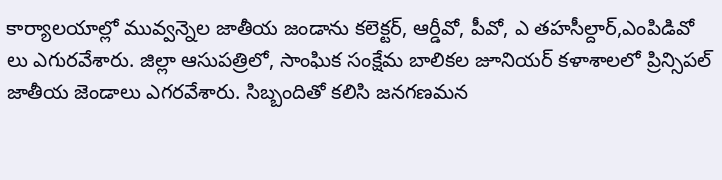కార్యాలయాల్లో మువ్వన్నెల జాతీయ జండాను కలెక్టర్, ఆర్డీవో, పీవో, ఎ తహసీల్దార్,ఎంపిడివో లు ఎగురవేశారు. జిల్లా ఆసుపత్రిలో, సాంఘిక సంక్షేమ బాలికల జూనియర్ కళాశాలలో ప్రిన్సిపల్ జాతీయ జెండాలు ఎగరవేశారు. సిబ్బందితో కలిసి జనగణమన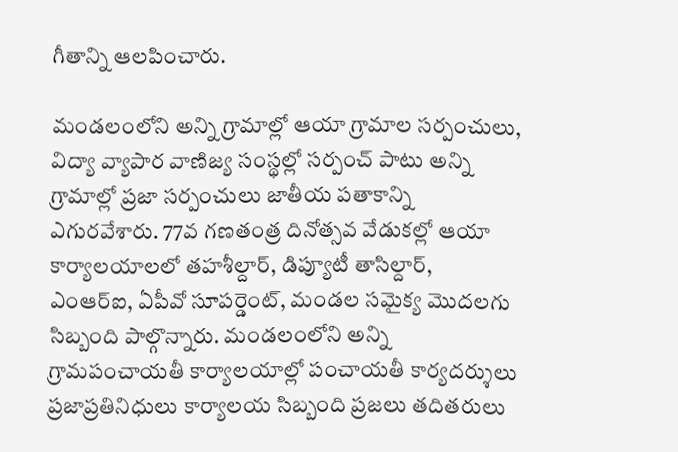గీతాన్ని ఆలపించారు.

మండలంలోని అన్ని గ్రామాల్లో ఆయా గ్రామాల సర్పంచులు, విద్యా వ్యాపార వాణిజ్య సంస్థల్లో సర్పంచ్ పాటు అన్ని గ్రామాల్లో ప్రజా సర్పంచులు జాతీయ పతాకాన్ని ఎగురవేశారు. 77వ గణతంత్ర దినోత్సవ వేడుకల్లో ఆయా కార్యాలయాలలో తహశీల్దార్, డిప్యూటీ తాసిల్దార్, ఎంఆర్ఐ, ఏపీవో సూపర్డెంట్, మండల సమైక్య మొదలగు సిబ్బంది పాల్గొన్నారు. మండలంలోని అన్ని గ్రామపంచాయతీ కార్యాలయాల్లో పంచాయతీ కార్యదర్శులు ప్రజాప్రతినిధులు కార్యాలయ సిబ్బంది ప్రజలు తదితరులు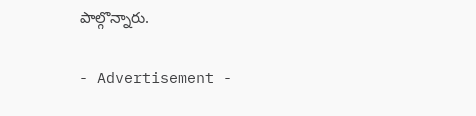పాల్గొన్నారు.

- Advertisement -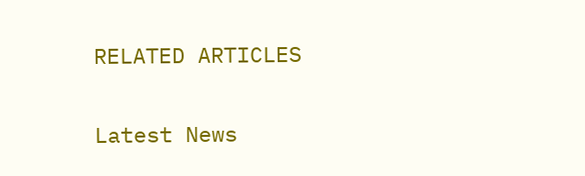RELATED ARTICLES

Latest News